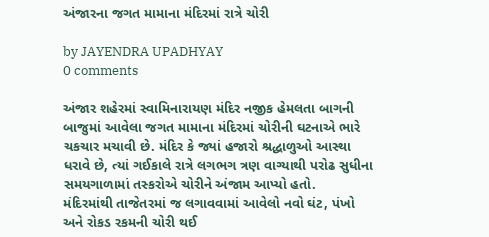અંજારના જગત મામાના મંદિરમાં રાત્રે ચોરી

by JAYENDRA UPADHYAY
0 comments

અંજાર શહેરમાં સ્વામિનારાયણ મંદિર નજીક હેમલતા બાગની બાજુમાં આવેલા જગત મામાના મંદિરમાં ચોરીની ઘટનાએ ભારે ચકચાર મચાવી છે. મંદિર કે જ્યાં હજારો શ્રદ્ધાળુઓ આસ્થા ધરાવે છે, ત્યાં ગઈકાલે રાત્રે લગભગ ત્રણ વાગ્યાથી પરોઢ સુધીના સમયગાળામાં તસ્કરોએ ચોરીને અંજામ આપ્યો હતો.
મંદિરમાંથી તાજેતરમાં જ લગાવવામાં આવેલો નવો ઘંટ, પંખો અને રોકડ રકમની ચોરી થઈ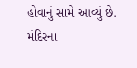હોવાનું સામે આવ્યું છે. મંદિરના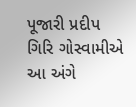પૂજારી પ્રદીપ ગિરિ ગોસ્વામીએ આ અંગે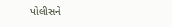પોલીસને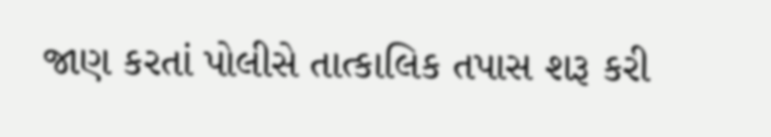જાણ કરતાં પોલીસે તાત્કાલિક તપાસ શરૂ કરી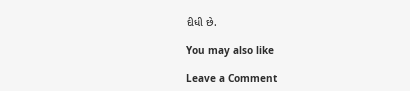દીધી છે.

You may also like

Leave a Comment